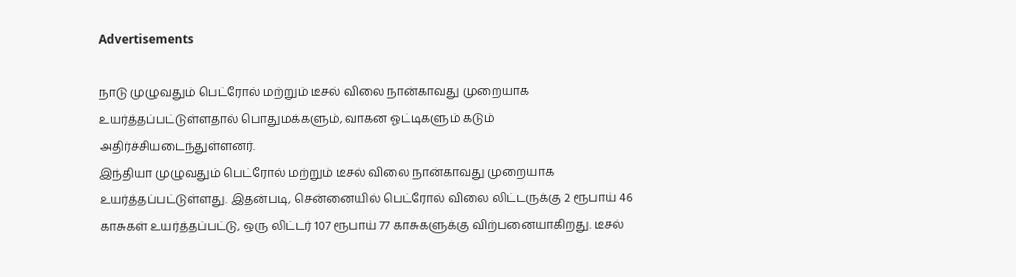Advertisements

நாடு முழுவதும் பெட்ரோல் மற்றும் டீசல் விலை நான்காவது முறையாக உயர்த்தப்பட்டுள்ளதால் பொதுமக்களும், வாகன ஓட்டிகளும் கடும் அதிர்ச்சியடைந்துள்ளனர்.
இந்தியா முழுவதும் பெட்ரோல் மற்றும் டீசல் விலை நான்காவது முறையாக உயர்த்தப்பட்டுள்ளது. இதன்படி, சென்னையில் பெட்ரோல் விலை லிட்டருக்கு 2 ரூபாய் 46 காசுகள் உயர்த்தப்பட்டு, ஒரு லிட்டர் 107 ரூபாய் 77 காசுகளுக்கு விற்பனையாகிறது. டீசல்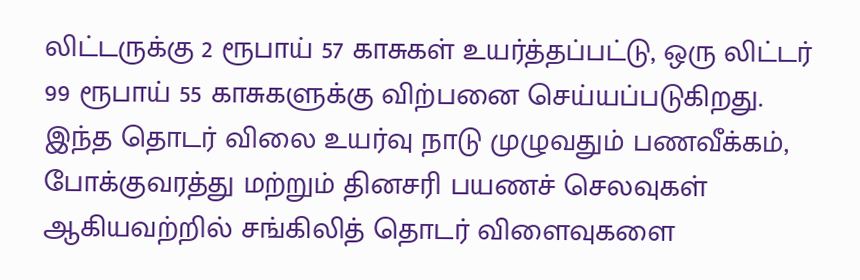லிட்டருக்கு 2 ரூபாய் 57 காசுகள் உயர்த்தப்பட்டு, ஒரு லிட்டர் 99 ரூபாய் 55 காசுகளுக்கு விற்பனை செய்யப்படுகிறது.
இந்த தொடர் விலை உயர்வு நாடு முழுவதும் பணவீக்கம், போக்குவரத்து மற்றும் தினசரி பயணச் செலவுகள் ஆகியவற்றில் சங்கிலித் தொடர் விளைவுகளை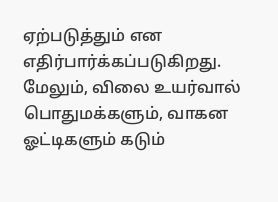ஏற்படுத்தும் என எதிர்பார்க்கப்படுகிறது. மேலும், விலை உயர்வால் பொதுமக்களும், வாகன ஓட்டிகளும் கடும்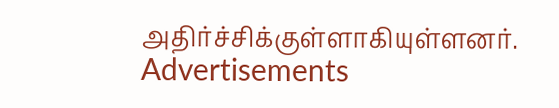அதிர்ச்சிக்குள்ளாகியுள்ளனர்.
Advertisements